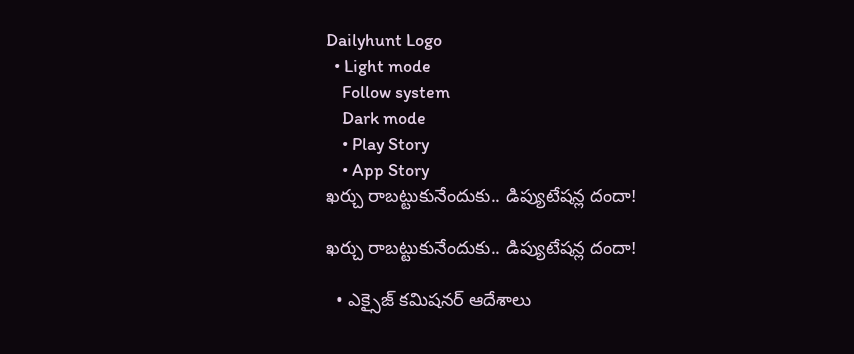Dailyhunt Logo
  • Light mode
    Follow system
    Dark mode
    • Play Story
    • App Story
ఖర్చు రాబట్టుకునేందుకు.. డిప్యుటేషన్ల దందా!

ఖర్చు రాబట్టుకునేందుకు.. డిప్యుటేషన్ల దందా!

  • ఎక్సైజ్‌ కమిషనర్‌ ఆదేశాలు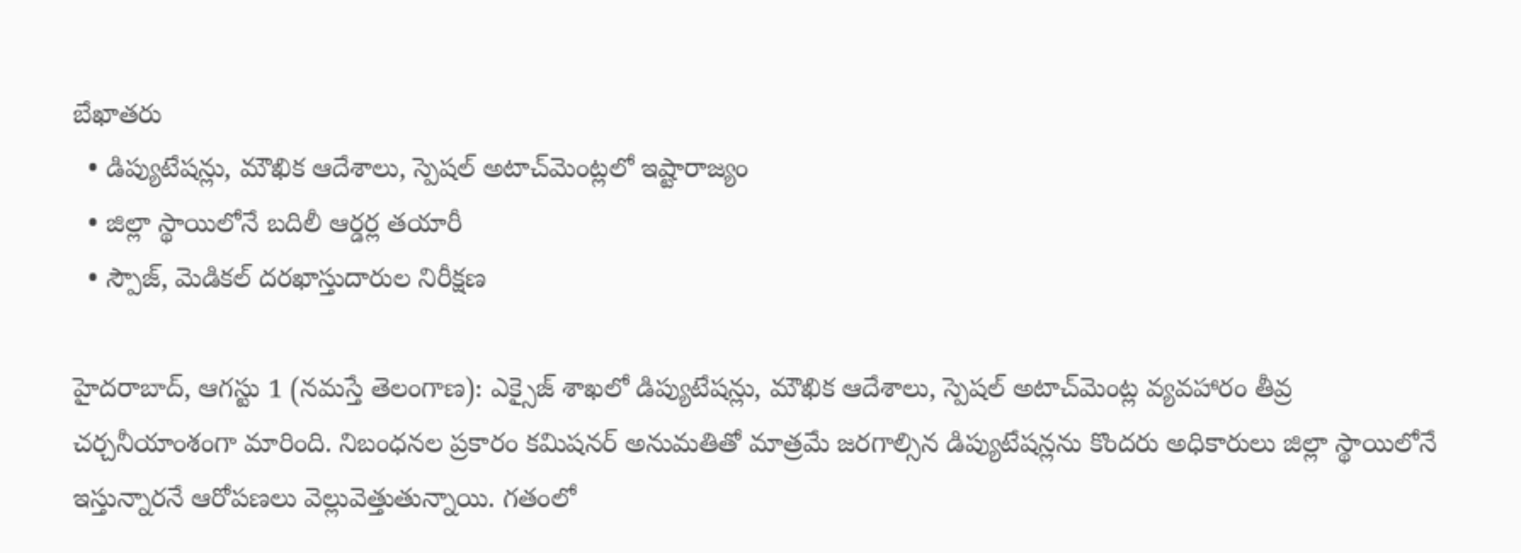బేఖాతరు
  • డిప్యుటేషన్లు, మౌఖిక ఆదేశాలు, స్పెషల్‌ అటాచ్‌మెంట్లలో ఇష్టారాజ్యం
  • జిల్లా స్థాయిలోనే బదిలీ ఆర్డర్ల తయారీ
  • స్పౌజ్‌, మెడికల్‌ దరఖాస్తుదారుల నిరీక్షణ

హైదరాబాద్‌, ఆగస్టు 1 (నమస్తే తెలంగాణ): ఎక్సైజ్‌ శాఖలో డిప్యుటేషన్లు, మౌఖిక ఆదేశాలు, స్పెషల్‌ అటాచ్‌మెంట్ల వ్యవహారం తీవ్ర చర్చనీయాంశంగా మారింది. నిబంధనల ప్రకారం కమిషనర్‌ అనుమతితో మాత్రమే జరగాల్సిన డిప్యుటేషన్లను కొందరు అధికారులు జిల్లా స్థాయిలోనే ఇస్తున్నారనే ఆరోపణలు వెల్లువెత్తుతున్నాయి. గతంలో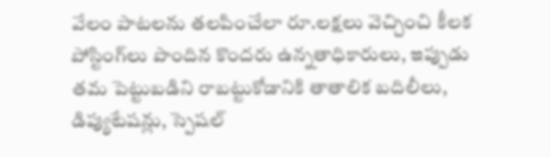వేలం పాటలను తలపించేలా రూ.లక్షలు వెచ్చించి కీలక పోస్టింగ్‌లు పొందిన కొందరు ఉన్నతాధికారులు, ఇప్పుడు తమ పెట్టుబడిని రాబట్టుకోడానికి తాతాలిక బదిలీలు, డిప్యుటేషన్లు, స్పెషల్‌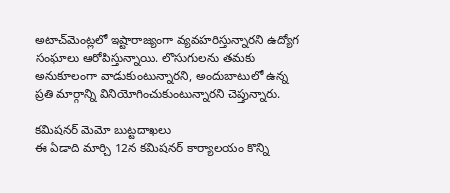అటాచ్‌మెంట్లలో ఇష్టారాజ్యంగా వ్యవహరిస్తున్నారని ఉద్యోగ సంఘాలు ఆరోపిస్తున్నాయి. లొసుగులను తమకు అనుకూలంగా వాడుకుంటున్నారని, అందుబాటులో ఉన్న ప్రతి మార్గాన్ని వినియోగించుకుంటున్నారని చెప్తున్నారు.

కమిషనర్‌ మెమో బుట్టదాఖలు
ఈ ఏడాది మార్చి 12న కమిషనర్‌ కార్యాలయం కొన్ని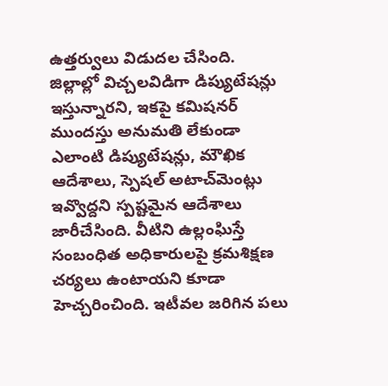ఉత్తర్వులు విడుదల చేసింది. జిల్లాల్లో విచ్చలవిడిగా డిప్యుటేషన్లు ఇస్తున్నారని, ఇకపై కమిషనర్‌ ముందస్తు అనుమతి లేకుండా ఎలాంటి డిప్యుటేషన్లు, మౌఖిక ఆదేశాలు, స్పెషల్‌ అటాచ్‌మెంట్లు ఇవ్వొద్దని స్పష్టమైన ఆదేశాలు జారీచేసింది. వీటిని ఉల్లంఘిస్తే సంబంధిత అధికారులపై క్రమశిక్షణ చర్యలు ఉంటాయని కూడా హెచ్చరించింది. ఇటీవల జరిగిన పలు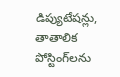డిప్యుటేషన్లు, తాతాలిక పోస్టింగ్‌లను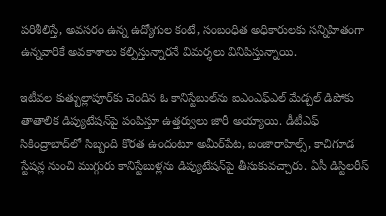పరిశీలిస్తే, అవసరం ఉన్న ఉద్యోగుల కంటే, సంబంధిత అధికారులకు సన్నిహితంగా ఉన్నవారికే అవకాశాలు కల్పిస్తున్నారనే విమర్శలు వినిపిస్తున్నాయి.

ఇటీవల కుత్బుల్లాపూర్‌కు చెందిన ఓ కానిస్టేబుల్‌ను ఐఎంఎఫ్‌ఎల్‌ మేడ్చల్‌ డిపోకు తాతాలిక డిప్యుటేషన్‌పై పంపిస్తూ ఉత్తర్వులు జారీ అయ్యాయి. డీటీఎఫ్‌ సికింద్రాబాద్‌లో సిబ్బంది కొరత ఉందంటూ అమీర్‌పేట, బంజారాహిల్స్‌, కాచిగూడ స్టేషన్ల నుంచి ముగ్గురు కానిస్టేబుళ్లను డిప్యుటేషన్‌పై తీసుకువచ్చారు. ఏసీ డిస్టిలరీస్‌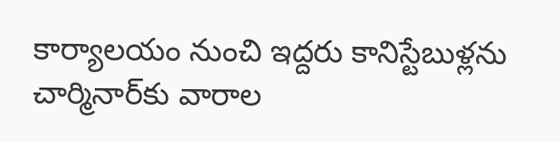కార్యాలయం నుంచి ఇద్దరు కానిస్టేబుళ్లను చార్మినార్‌కు వారాల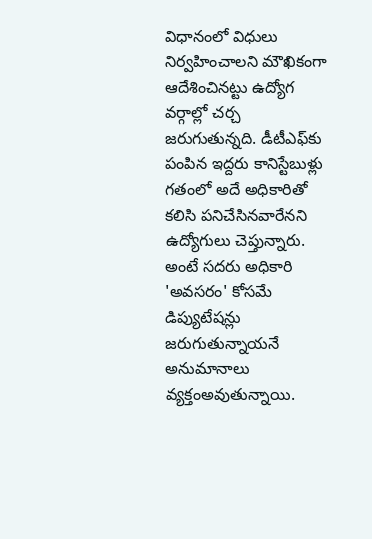విధానంలో విధులు నిర్వహించాలని మౌఖికంగా ఆదేశించినట్టు ఉద్యోగ వర్గాల్లో చర్చ జరుగుతున్నది. డీటీఎఫ్‌కు పంపిన ఇద్దరు కానిస్టేబుళ్లు గతంలో అదే అధికారితో కలిసి పనిచేసినవారేనని ఉద్యోగులు చెప్తున్నారు. అంటే సదరు అధికారి 'అవసరం' కోసమే డిప్యుటేషన్లు జరుగుతున్నాయనే అనుమానాలు వ్యక్తంఅవుతున్నాయి.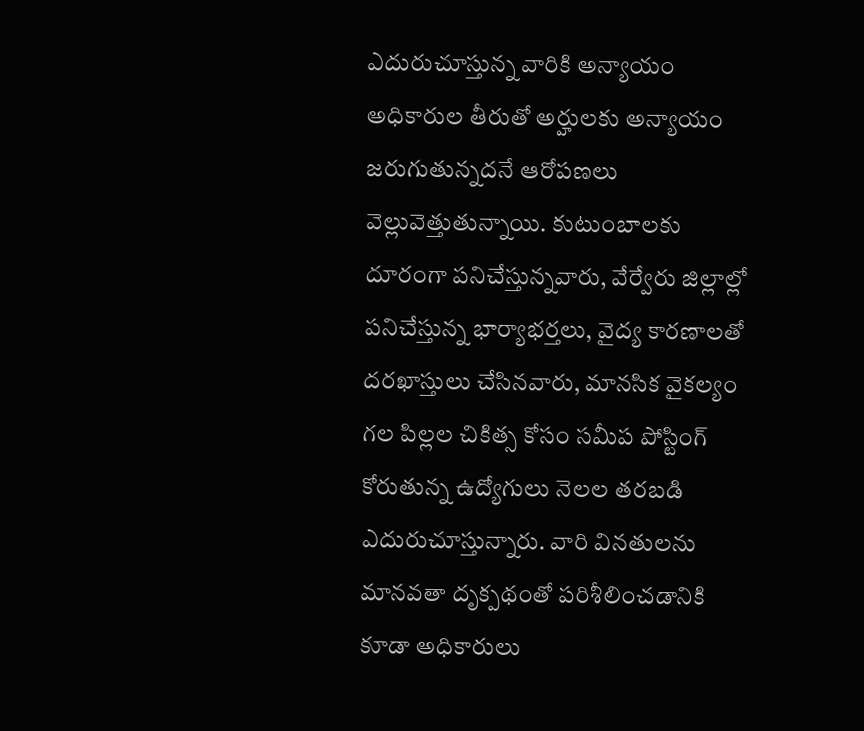ఎదురుచూస్తున్న వారికి అన్యాయం
అధికారుల తీరుతో అర్హులకు అన్యాయం జరుగుతున్నదనే ఆరోపణలు వెల్లువెత్తుతున్నాయి. కుటుంబాలకు దూరంగా పనిచేస్తున్నవారు, వేర్వేరు జిల్లాల్లో పనిచేస్తున్న భార్యాభర్తలు, వైద్య కారణాలతో దరఖాస్తులు చేసినవారు, మానసిక వైకల్యం గల పిల్లల చికిత్స కోసం సమీప పోస్టింగ్‌ కోరుతున్న ఉద్యోగులు నెలల తరబడి ఎదురుచూస్తున్నారు. వారి వినతులను మానవతా దృక్పథంతో పరిశీలించడానికి కూడా అధికారులు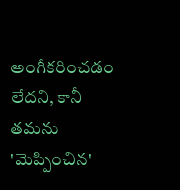అంగీకరించడం లేదని, కానీ తమను 'మెప్పించిన'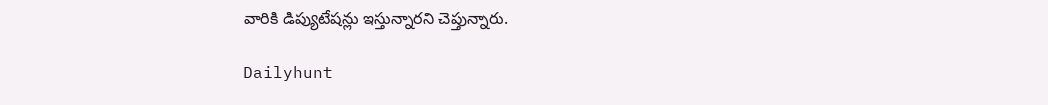వారికి డిప్యుటేషన్లు ఇస్తున్నారని చెప్తున్నారు.

Dailyhunt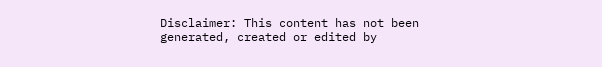Disclaimer: This content has not been generated, created or edited by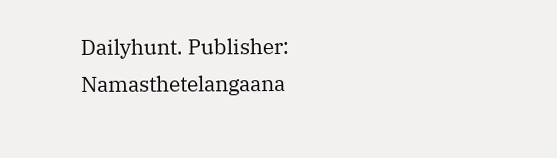Dailyhunt. Publisher: Namasthetelangaana